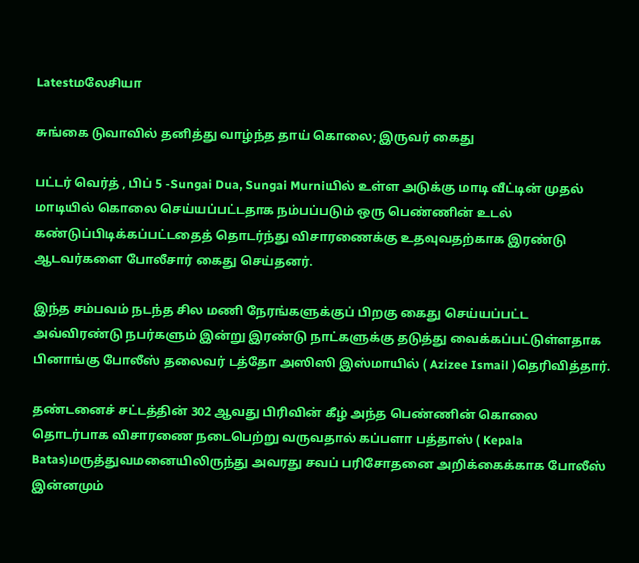Latestமலேசியா

சுங்கை டுவாவில் தனித்து வாழ்ந்த தாய் கொலை; இருவர் கைது

பட்டர் வெர்த் , பிப் 5 -Sungai Dua, Sungai Murniயில் உள்ள அடுக்கு மாடி வீட்டின் முதல் மாடியில் கொலை செய்யப்பட்டதாக நம்பப்படும் ஒரு பெண்ணின் உடல் கண்டுப்பிடிக்கப்பட்டதைத் தொடர்ந்து விசாரணைக்கு உதவுவதற்காக இரண்டு ஆடவர்களை போலீசார் கைது செய்தனர்.

இந்த சம்பவம் நடந்த சில மணி நேரங்களுக்குப் பிறகு கைது செய்யப்பட்ட அவ்விரண்டு நபர்களும் இன்று இரண்டு நாட்களுக்கு தடுத்து வைக்கப்பட்டுள்ளதாக பினாங்கு போலீஸ் தலைவர் டத்தோ அஸிஸி இஸ்மாயில் ( Azizee Ismail )தெரிவித்தார்.

தண்டனைச் சட்டத்தின் 302 ஆவது பிரிவின் கீழ் அந்த பெண்ணின் கொலை தொடர்பாக விசாரணை நடைபெற்று வருவதால் கப்பளா பத்தாஸ் ( Kepala Batas)மருத்துவமனையிலிருந்து அவரது சவப் பரிசோதனை அறிக்கைக்காக போலீஸ் இன்னமும்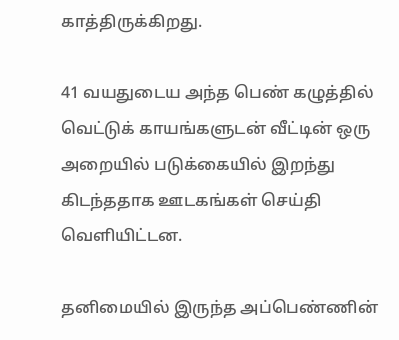காத்திருக்கிறது.

41 வயதுடைய அந்த பெண் கழுத்தில் வெட்டுக் காயங்களுடன் வீட்டின் ஒரு அறையில் படுக்கையில் இறந்து கிடந்ததாக ஊடகங்கள் செய்தி வெளியிட்டன.

தனிமையில் இருந்த அப்பெண்ணின்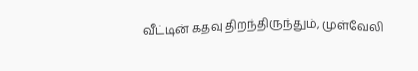வீட்டின் கதவு திறந்திருந்தும், முள்வேலி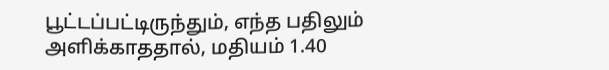பூட்டப்பட்டிருந்தும், எந்த பதிலும் அளிக்காததால், மதியம் 1.40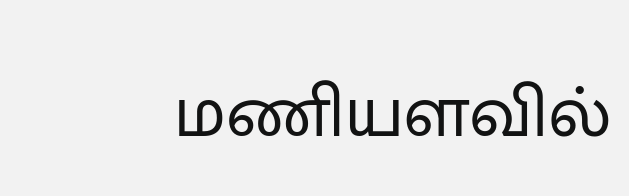மணியளவில்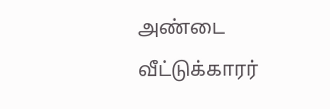அண்டை வீட்டுக்காரர்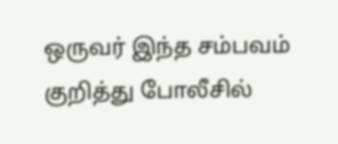ஒருவர் இந்த சம்பவம் குறித்து போலீசில்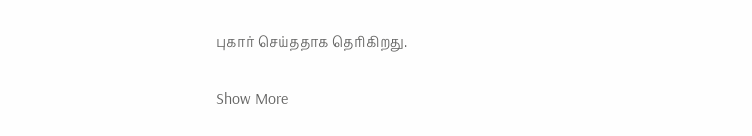புகார் செய்ததாக தெரிகிறது.

Show More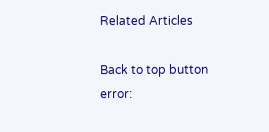Related Articles

Back to top button
error: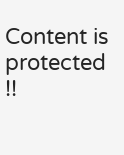Content is protected !!